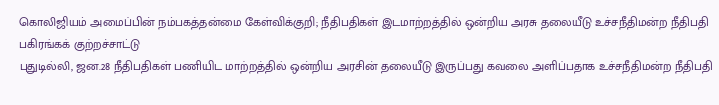கொலிஜியம் அமைப்பின் நம்பகத்தன்மை கேள்விக்குறி; நீதிபதிகள் இடமாற்றத்தில் ஒன்றிய அரசு தலையீடு உச்சநீதிமன்ற நீதிபதி பகிரங்கக் குற்றச்சாட்டு
புதுடில்லி, ஜன.28 நீதிபதிகள் பணியிட மாற்றத்தில் ஒன்றிய அரசின் தலையீடு இருப்பது கவலை அளிப்பதாக உச்சநீதிமன்ற நீதிபதி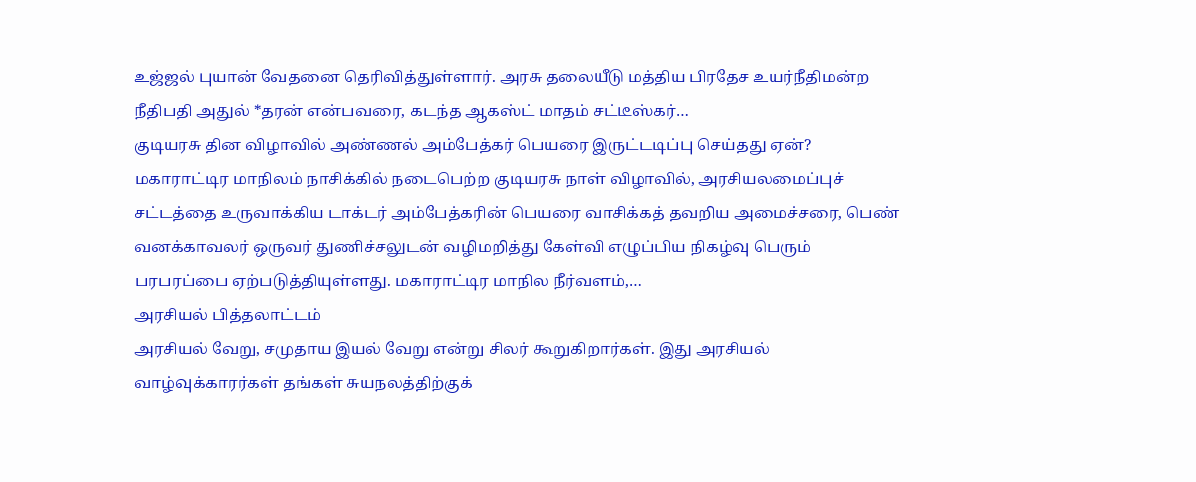உஜ்ஜல் புயான் வேதனை தெரிவித்துள்ளார். அரசு தலையீடு மத்திய பிரதேச உயர்நீதிமன்ற நீதிபதி அதுல் *தரன் என்பவரை, கடந்த ஆகஸ்ட் மாதம் சட்டீஸ்கர்…
குடியரசு தின விழாவில் அண்ணல் அம்பேத்கர் பெயரை இருட்டடிப்பு செய்தது ஏன்?
மகாராட்டிர மாநிலம் நாசிக்கில் நடைபெற்ற குடியரசு நாள் விழாவில், அரசியலமைப்புச் சட்டத்தை உருவாக்கிய டாக்டர் அம்பேத்கரின் பெயரை வாசிக்கத் தவறிய அமைச்சரை, பெண் வனக்காவலர் ஒருவர் துணிச்சலுடன் வழிமறித்து கேள்வி எழுப்பிய நிகழ்வு பெரும் பரபரப்பை ஏற்படுத்தியுள்ளது. மகாராட்டிர மாநில நீர்வளம்,…
அரசியல் பித்தலாட்டம்
அரசியல் வேறு, சமுதாய இயல் வேறு என்று சிலர் கூறுகிறார்கள். இது அரசியல் வாழ்வுக்காரர்கள் தங்கள் சுயநலத்திற்குக்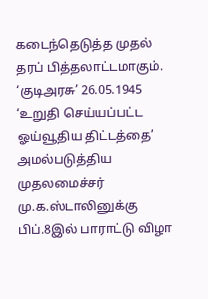கடைந்தெடுத்த முதல் தரப் பித்தலாட்டமாகும். ‘குடிஅரசு’ 26.05.1945
‘உறுதி செய்யப்பட்ட ஓய்வூதிய திட்டத்தை’ அமல்படுத்திய முதலமைச்சர் மு.க.ஸ்டாலினுக்கு பிப்.8இல் பாராட்டு விழா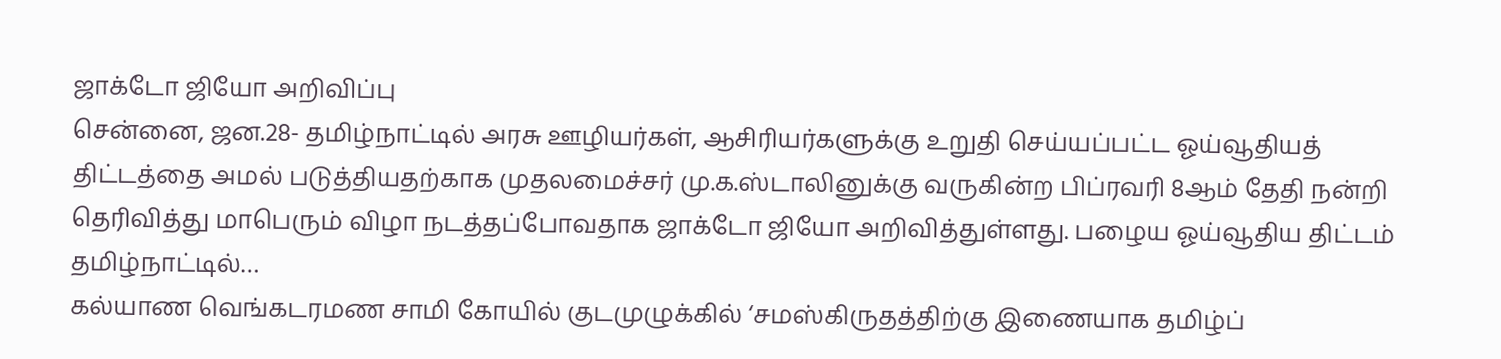ஜாக்டோ ஜியோ அறிவிப்பு
சென்னை, ஜன.28- தமிழ்நாட்டில் அரசு ஊழியர்கள், ஆசிரியர்களுக்கு உறுதி செய்யப்பட்ட ஓய்வூதியத் திட்டத்தை அமல் படுத்தியதற்காக முதலமைச்சர் மு.க.ஸ்டாலினுக்கு வருகின்ற பிப்ரவரி 8ஆம் தேதி நன்றி தெரிவித்து மாபெரும் விழா நடத்தப்போவதாக ஜாக்டோ ஜியோ அறிவித்துள்ளது. பழைய ஓய்வூதிய திட்டம் தமிழ்நாட்டில்…
கல்யாண வெங்கடரமண சாமி கோயில் குடமுழுக்கில் ‘சமஸ்கிருதத்திற்கு இணையாக தமிழ்ப்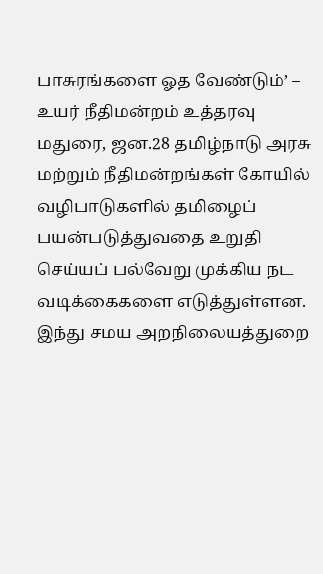பாசுரங்களை ஓத வேண்டும்’ – உயர் நீதிமன்றம் உத்தரவு
மதுரை, ஜன.28 தமிழ்நாடு அரசு மற்றும் நீதிமன்றங்கள் கோயில் வழிபாடுகளில் தமிழைப் பயன்படுத்துவதை உறுதி செய்யப் பல்வேறு முக்கிய நட வடிக்கைகளை எடுத்துள்ளன. இந்து சமய அறநிலையத்துறை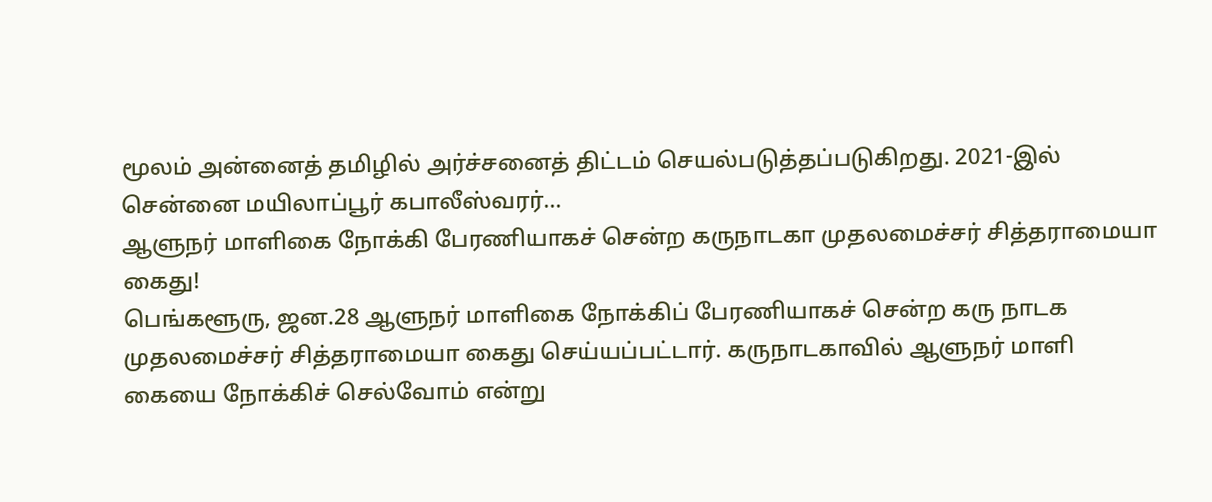மூலம் அன்னைத் தமிழில் அர்ச்சனைத் திட்டம் செயல்படுத்தப்படுகிறது. 2021-இல் சென்னை மயிலாப்பூர் கபாலீஸ்வரர்…
ஆளுநர் மாளிகை நோக்கி பேரணியாகச் சென்ற கருநாடகா முதலமைச்சர் சித்தராமையா கைது!
பெங்களூரு, ஜன.28 ஆளுநர் மாளிகை நோக்கிப் பேரணியாகச் சென்ற கரு நாடக முதலமைச்சர் சித்தராமையா கைது செய்யப்பட்டார். கருநாடகாவில் ஆளுநர் மாளி கையை நோக்கிச் செல்வோம் என்று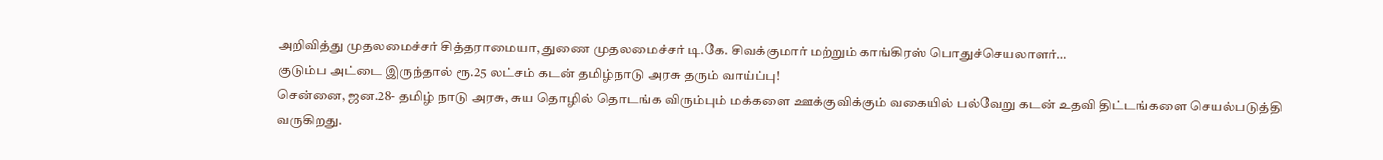அறிவித்து முதலமைச்சர் சித்தராமையா, துணை முதலமைச்சர் டி.கே. சிவக்குமார் மற்றும் காங்கிரஸ் பொதுச்செயலாளர்…
குடும்ப அட்டை இருந்தால் ரூ.25 லட்சம் கடன் தமிழ்நாடு அரசு தரும் வாய்ப்பு!
சென்னை, ஜன.28- தமிழ் நாடு அரசு, சுய தொழில் தொடங்க விரும்பும் மக்களை ஊக்குவிக்கும் வகையில் பல்வேறு கடன் உதவி திட்டங்களை செயல்படுத்தி வருகிறது.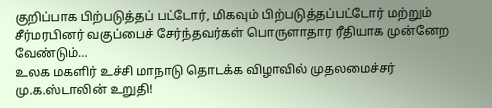குறிப்பாக பிற்படுத்தப் பட்டோர், மிகவும் பிற்படுத்தப்பட்டோர் மற்றும் சீர்மரபினர் வகுப்பைச் சேர்ந்தவர்கள் பொருளாதார ரீதியாக முன்னேற வேண்டும்…
உலக மகளிர் உச்சி மாநாடு தொடக்க விழாவில் முதலமைச்சர் மு.க.ஸ்டாலின் உறுதி!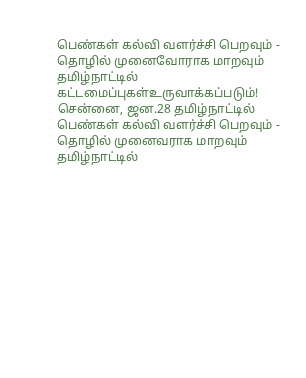பெண்கள் கல்வி வளர்ச்சி பெறவும் - தொழில் முனைவோராக மாறவும் தமிழ்நாட்டில் கட்டமைப்புகள்உருவாக்கப்படும்! சென்னை, ஜன.28 தமிழ்நாட்டில் பெண்கள் கல்வி வளர்ச்சி பெறவும் - தொழில் முனைவராக மாறவும் தமிழ்நாட்டில்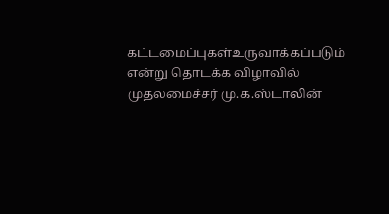கட்டமைப்புகள்உருவாக்கப்படும் என்று தொடக்க விழாவில் முதலமைச்சர் மு.க.ஸ்டாலின்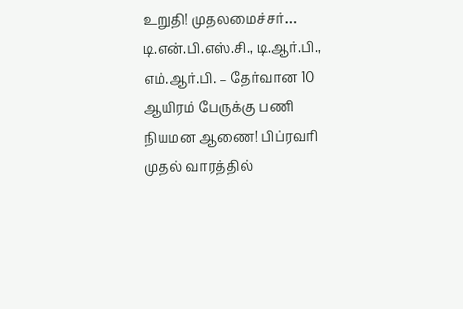உறுதி! முதலமைச்சர்…
டி.என்.பி.எஸ்.சி., டி.ஆர்.பி., எம்.ஆர்.பி. – தேர்வான 10 ஆயிரம் பேருக்கு பணி நியமன ஆணை! பிப்ரவரி முதல் வாரத்தில்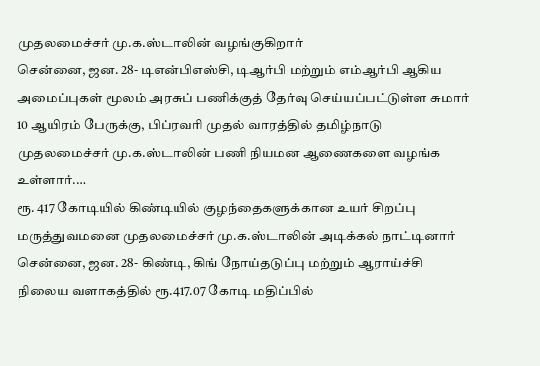முதலமைச்சர் மு.க.ஸ்டாலின் வழங்குகிறார்
சென்னை, ஜன. 28- டிஎன்பிஎஸ்சி, டிஆர்பி மற்றும் எம்ஆர்பி ஆகிய அமைப்புகள் மூலம் அரசுப் பணிக்குத் தேர்வு செய்யப்பட்டுள்ள சுமார் 10 ஆயிரம் பேருக்கு, பிப்ரவரி முதல் வாரத்தில் தமிழ்நாடு முதலமைச்சர் மு.க.ஸ்டாலின் பணி நியமன ஆணைகளை வழங்க உள்ளார்.…
ரூ. 417 கோடியில் கிண்டியில் குழந்தைகளுக்கான உயர் சிறப்பு மருத்துவமனை முதலமைச்சர் மு.க.ஸ்டாலின் அடிக்கல் நாட்டினார்
சென்னை, ஜன. 28- கிண்டி, கிங் நோய்தடுப்பு மற்றும் ஆராய்ச்சி நிலைய வளாகத்தில் ரூ.417.07 கோடி மதிப்பில்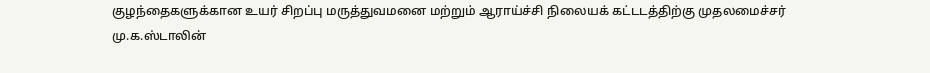குழந்தைகளுக்கான உயர் சிறப்பு மருத்துவமனை மற்றும் ஆராய்ச்சி நிலையக் கட்டடத்திற்கு முதலமைச்சர் மு.க.ஸ்டாலின்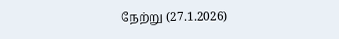நேற்று (27.1.2026)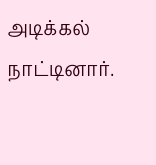அடிக்கல் நாட்டினார்.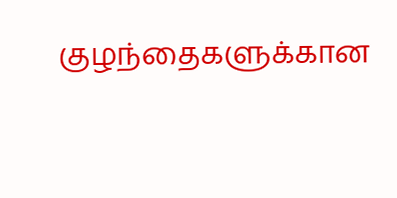குழந்தைகளுக்கான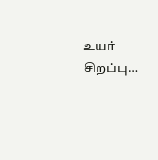உயர் சிறப்பு…